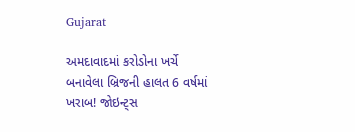Gujarat

અમદાવાદમાં કરોડોના ખર્ચે બનાવેલા બ્રિજની હાલત 6 વર્ષમાં ખરાબ! જોઇન્ટ્સ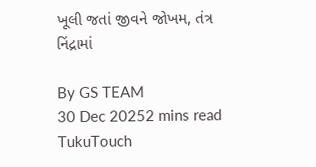ખૂલી જતાં જીવને જોખમ, તંત્ર નિંદ્રામાં

By GS TEAM
30 Dec 20252 mins read
TukuTouch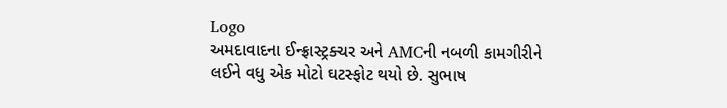Logo
અમદાવાદના ઈન્ફ્રાસ્ટ્રક્ચર અને AMCની નબળી કામગીરીને લઈને વધુ એક મોટો ઘટસ્ફોટ થયો છે. સુભાષ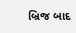બ્રિજ બાદ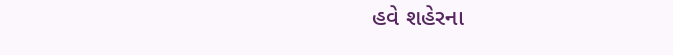હવે શહેરના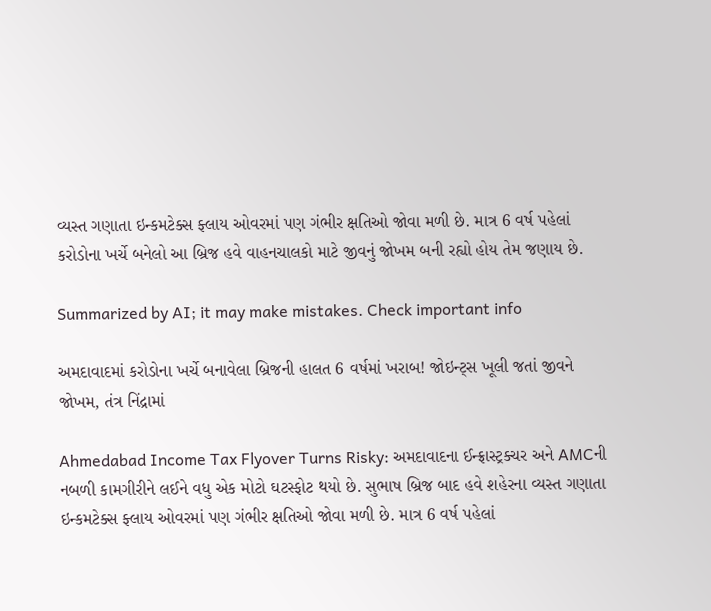વ્યસ્ત ગણાતા ઇન્કમટેક્સ ફ્લાય ઓવરમાં પણ ગંભીર ક્ષતિઓ જોવા મળી છે. માત્ર 6 વર્ષ પહેલાં કરોડોના ખર્ચે બનેલો આ બ્રિજ હવે વાહનચાલકો માટે જીવનું જોખમ બની રહ્યો હોય તેમ જણાય છે.

Summarized by AI; it may make mistakes. Check important info

અમદાવાદમાં કરોડોના ખર્ચે બનાવેલા બ્રિજની હાલત 6 વર્ષમાં ખરાબ! જોઇન્ટ્સ ખૂલી જતાં જીવને જોખમ, તંત્ર નિંદ્રામાં

Ahmedabad Income Tax Flyover Turns Risky: અમદાવાદના ઈન્ફ્રાસ્ટ્રક્ચર અને AMCની નબળી કામગીરીને લઈને વધુ એક મોટો ઘટસ્ફોટ થયો છે. સુભાષ બ્રિજ બાદ હવે શહેરના વ્યસ્ત ગણાતા ઇન્કમટેક્સ ફ્લાય ઓવરમાં પણ ગંભીર ક્ષતિઓ જોવા મળી છે. માત્ર 6 વર્ષ પહેલાં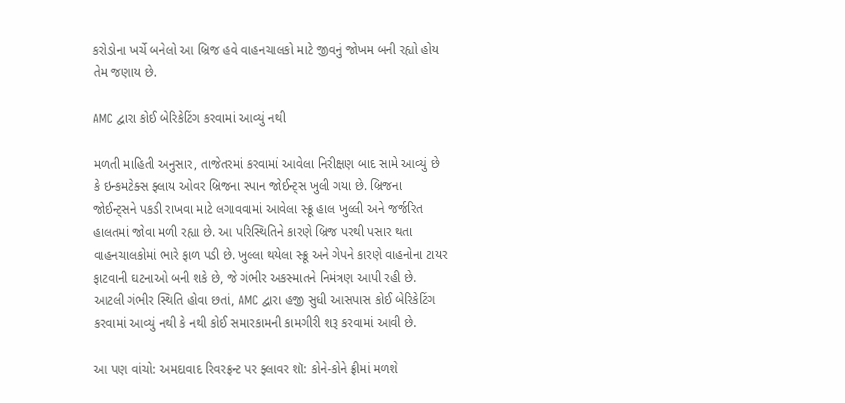કરોડોના ખર્ચે બનેલો આ બ્રિજ હવે વાહનચાલકો માટે જીવનું જોખમ બની રહ્યો હોય તેમ જણાય છે.

AMC દ્વારા કોઈ બેરિકેટિંગ કરવામાં આવ્યું નથી

મળતી માહિતી અનુસાર, તાજેતરમાં કરવામાં આવેલા નિરીક્ષણ બાદ સામે આવ્યું છે કે ઇન્કમટેક્સ ફ્લાય ઓવર બ્રિજના સ્પાન જોઈન્ટ્સ ખુલી ગયા છે. બ્રિજના જોઈન્ટ્સને પકડી રાખવા માટે લગાવવામાં આવેલા સ્ક્રૂ હાલ ખુલ્લી અને જર્જરિત હાલતમાં જોવા મળી રહ્યા છે. આ પરિસ્થિતિને કારણે બ્રિજ પરથી પસાર થતા વાહનચાલકોમાં ભારે ફાળ પડી છે. ખુલ્લા થયેલા સ્ક્રૂ અને ગેપને કારણે વાહનોના ટાયર ફાટવાની ઘટનાઓ બની શકે છે, જે ગંભીર અકસ્માતને નિમંત્રણ આપી રહી છે. આટલી ગંભીર સ્થિતિ હોવા છતાં, AMC દ્વારા હજી સુધી આસપાસ કોઈ બેરિકેટિંગ કરવામાં આવ્યું નથી કે નથી કોઈ સમારકામની કામગીરી શરૂ કરવામાં આવી છે.

આ પણ વાંચો: અમદાવાદ રિવરફ્રન્ટ પર ફ્લાવર શૉ: કોને-કોને ફ્રીમાં મળશે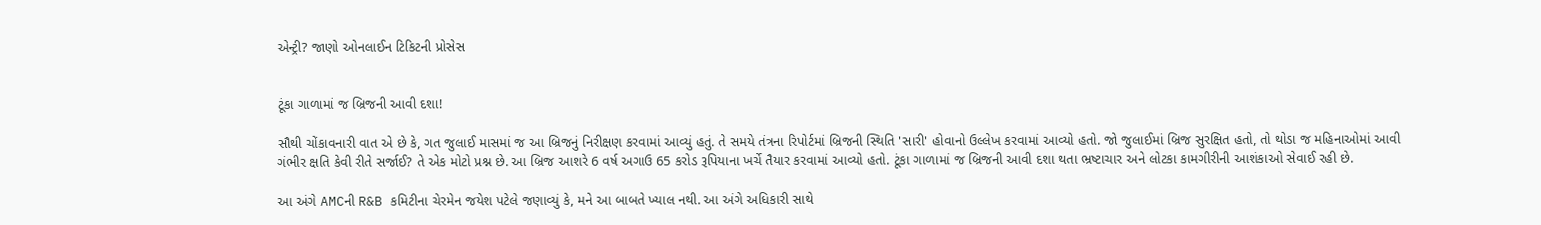એન્ટ્રી? જાણો ઓનલાઈન ટિકિટની પ્રોસેસ


ટૂંકા ગાળામાં જ બ્રિજની આવી દશા!

સૌથી ચોંકાવનારી વાત એ છે કે, ગત જુલાઈ માસમાં જ આ બ્રિજનું નિરીક્ષણ કરવામાં આવ્યું હતું. તે સમયે તંત્રના રિપોર્ટમાં બ્રિજની સ્થિતિ 'સારી' હોવાનો ઉલ્લેખ કરવામાં આવ્યો હતો. જો જુલાઈમાં બ્રિજ સુરક્ષિત હતો, તો થોડા જ મહિનાઓમાં આવી ગંભીર ક્ષતિ કેવી રીતે સર્જાઈ? તે એક મોટો પ્રશ્ન છે. આ બ્રિજ આશરે 6 વર્ષ અગાઉ 65 કરોડ રૂપિયાના ખર્ચે તૈયાર કરવામાં આવ્યો હતો. ટૂંકા ગાળામાં જ બ્રિજની આવી દશા થતા ભ્રષ્ટાચાર અને લોટકા કામગીરીની આશંકાઓ સેવાઈ રહી છે.

આ અંગે AMCની R&B કમિટીના ચેરમેન જયેશ પટેલે જણાવ્યું કે, મને આ બાબતે ખ્યાલ નથી. આ અંગે અધિકારી સાથે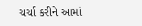ચર્ચા કરીને આમાં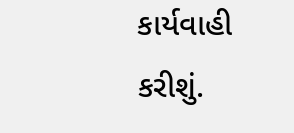કાર્યવાહી કરીશું.